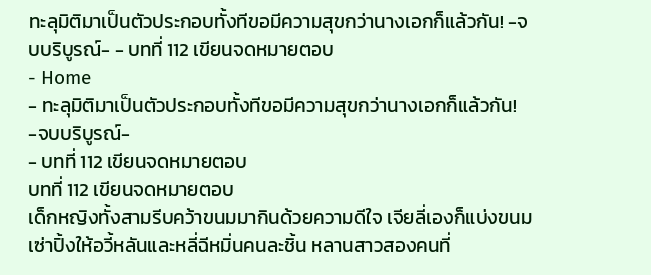ทะลุมิติมาเป็นตัวประกอบทั้งทีขอมีความสุขกว่านางเอกก็แล้วกัน! -จบบริบูรณ์- - บทที่ 112 เขียนจดหมายตอบ
- Home
- ทะลุมิติมาเป็นตัวประกอบทั้งทีขอมีความสุขกว่านางเอกก็แล้วกัน! -จบบริบูรณ์-
- บทที่ 112 เขียนจดหมายตอบ
บทที่ 112 เขียนจดหมายตอบ
เด็กหญิงทั้งสามรีบคว้าขนมมากินด้วยความดีใจ เจียลี่เองก็แบ่งขนมเซ่าปิ้งให้อวี้หลันและหลี่ฉีหมิ่นคนละชิ้น หลานสาวสองคนที่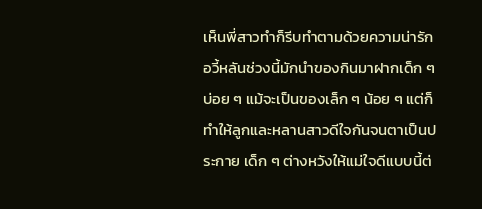เห็นพี่สาวทำก็รีบทำตามด้วยความน่ารัก
อวี้หลันช่วงนี้มักนำของกินมาฝากเด็ก ๆ บ่อย ๆ แม้จะเป็นของเล็ก ๆ น้อย ๆ แต่ก็ทำให้ลูกและหลานสาวดีใจกันจนตาเป็นประกาย เด็ก ๆ ต่างหวังให้แม่ใจดีแบบนี้ต่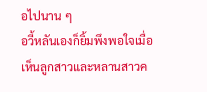อไปนาน ๆ
อวี้หลันเองก็ยิ้มพึงพอใจเมื่อเห็นลูกสาวและหลานสาวค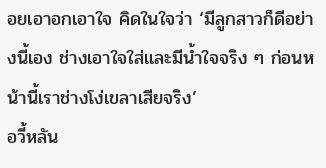อยเอาอกเอาใจ คิดในใจว่า ‘มีลูกสาวก็ดีอย่างนี้เอง ช่างเอาใจใส่และมีน้ำใจจริง ๆ ก่อนหน้านี้เราช่างโง่เขลาเสียจริง’
อวี้หลัน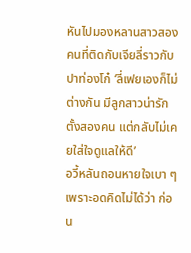หันไปมองหลานสาวสองคนที่ติดกับเจียลี่ราวกับปาท่องโก๋ ‘ลี่เฟยเองก็ไม่ต่างกัน มีลูกสาวน่ารักตั้งสองคน แต่กลับไม่เคยใส่ใจดูแลให้ดี’
อวี้หลันถอนหายใจเบา ๆ เพราะอดคิดไม่ได้ว่า ก่อน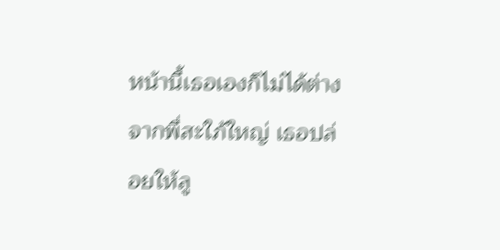หน้านี้เธอเองก็ไม่ได้ต่างจากพี่สะใภ้ใหญ่ เธอปล่อยให้ลู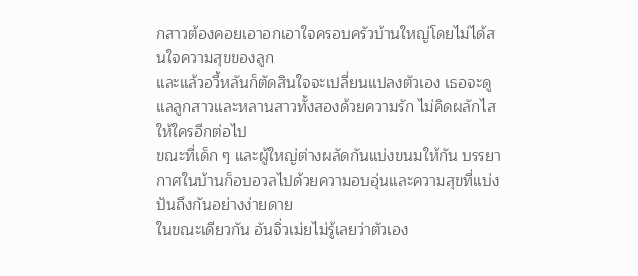กสาวต้องคอยเอาอกเอาใจครอบครัวบ้านใหญ่โดยไม่ได้สนใจความสุขของลูก
และแล้วอวี้หลันก็ตัดสินใจจะเปลี่ยนแปลงตัวเอง เธอจะดูแลลูกสาวและหลานสาวทั้งสองด้วยความรัก ไม่คิดผลักไสให้ใครอีกต่อไป
ขณะที่เด็ก ๆ และผู้ใหญ่ต่างผลัดกันแบ่งขนมให้กัน บรรยากาศในบ้านก็อบอวลไปด้วยความอบอุ่นและความสุขที่แบ่งปันถึงกันอย่างง่ายดาย
ในขณะเดียวกัน อันจิ่วเม่ยไม่รู้เลยว่าตัวเอง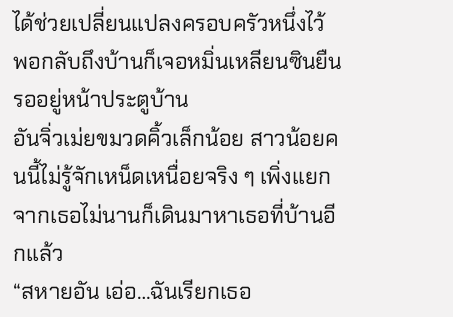ได้ช่วยเปลี่ยนแปลงครอบครัวหนึ่งไว้ พอกลับถึงบ้านก็เจอหมิ่นเหลียนซินยืนรออยู่หน้าประตูบ้าน
อันจิ่วเม่ยขมวดคิ้วเล็กน้อย สาวน้อยคนนี้ไม่รู้จักเหน็ดเหนื่อยจริง ๆ เพิ่งแยกจากเธอไม่นานก็เดินมาหาเธอที่บ้านอีกแล้ว
“สหายอัน เอ่อ…ฉันเรียกเธอ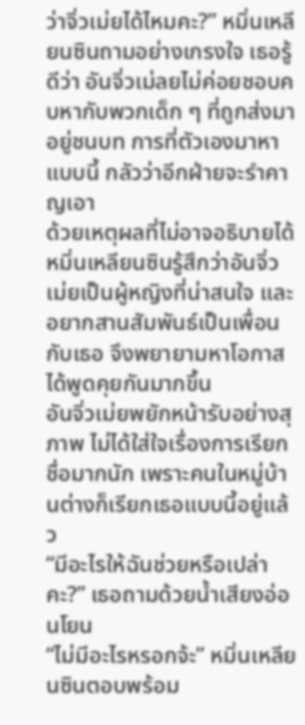ว่าจิ่วเม่ยได้ไหมคะ?” หมิ่นเหลียนซินถามอย่างเกรงใจ เธอรู้ดีว่า อันจิ่วเม่ลยไม่ค่อยชอบคบหากับพวกเด็ก ๆ ที่ถูกส่งมาอยู่ชนบท การที่ตัวเองมาหาแบบนี้ กลัวว่าอีกฝ่ายจะรำคาญเอา
ด้วยเหตุผลที่ไม่อาจอธิบายได้ หมิ่นเหลียนซินรู้สึกว่าอันจิ่วเม่ยเป็นผู้หญิงที่น่าสนใจ และอยากสานสัมพันธ์เป็นเพื่อนกับเธอ จึงพยายามหาโอกาสได้พูดคุยกันมากขึ้น
อันจิ่วเม่ยพยักหน้ารับอย่างสุภาพ ไม่ได้ใส่ใจเรื่องการเรียกชื่อมากนัก เพราะคนในหมู่บ้านต่างก็เรียกเธอแบบนี้อยู่แล้ว
“มีอะไรให้ฉันช่วยหรือเปล่าคะ?” เธอถามด้วยน้ำเสียงอ่อนโยน
“ไม่มีอะไรหรอกจ้ะ” หมิ่นเหลียนซินตอบพร้อม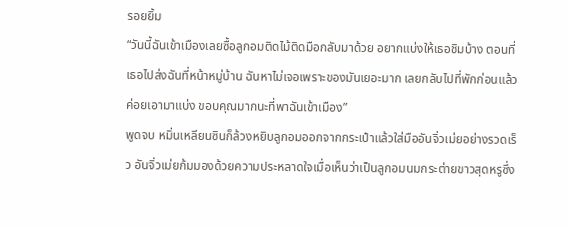รอยยิ้ม
“วันนี้ฉันเข้าเมืองเลยซื้อลูกอมติดไม้ติดมือกลับมาด้วย อยากแบ่งให้เธอชิมบ้าง ตอนที่เธอไปส่งฉันที่หน้าหมู่บ้าน ฉันหาไม่เจอเพราะของมันเยอะมาก เลยกลับไปที่พักก่อนแล้วค่อยเอามาแบ่ง ขอบคุณมากนะที่พาฉันเข้าเมือง”
พูดจบ หมิ่นเหลียนซินก็ล้วงหยิบลูกอมออกจากกระเป๋าแล้วใส่มืออันจิ่วเม่ยอย่างรวดเร็ว อันจิ่วเม่ยก้มมองด้วยความประหลาดใจเมื่อเห็นว่าเป็นลูกอมนมกระต่ายขาวสุดหรูซึ่ง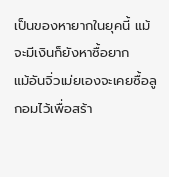เป็นของหายากในยุคนี้ แม้จะมีเงินก็ยังหาซื้อยาก
แม้อันจิ่วเม่ยเองจะเคยซื้อลูกอมไว้เพื่อสร้า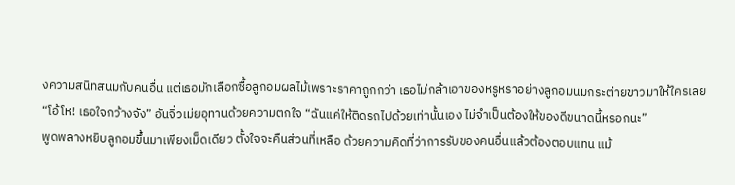งความสนิทสนมกับคนอื่น แต่เธอมักเลือกซื้อลูกอมผลไม้เพราะราคาถูกกว่า เธอไม่กล้าเอาของหรูหราอย่างลูกอมนมกระต่ายขาวมาให้ใครเลย
“โอ้โห! เธอใจกว้างจัง” อันจิ่วเม่ยอุทานด้วยความตกใจ “ฉันแค่ให้ติดรถไปด้วยเท่านั้นเอง ไม่จำเป็นต้องให้ของดีขนาดนี้หรอกนะ”
พูดพลางหยิบลูกอมขึ้นมาเพียงเม็ดเดียว ตั้งใจจะคืนส่วนที่เหลือ ด้วยความคิดที่ว่าการรับของคนอื่นแล้วต้องตอบแทน แม้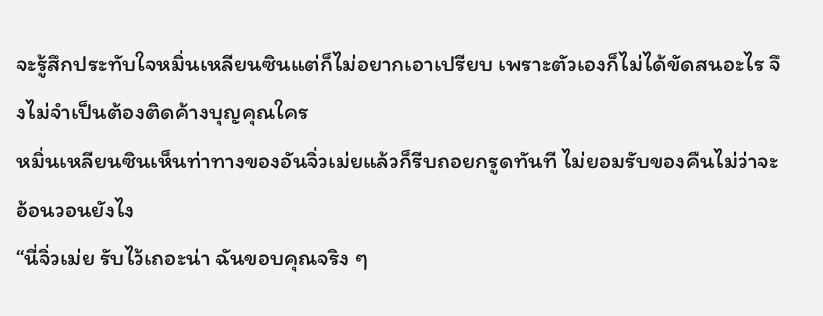จะรู้สึกประทับใจหมิ่นเหลียนซินแต่ก็ไม่อยากเอาเปรียบ เพราะตัวเองก็ไม่ได้ขัดสนอะไร จึงไม่จำเป็นต้องติดค้างบุญคุณใคร
หมิ่นเหลียนซินเห็นท่าทางของอันจิ่วเม่ยแล้วก็รีบถอยกรูดทันที ไม่ยอมรับของคืนไม่ว่าจะอ้อนวอนยังไง
“นี่จิ่วเม่ย รับไว้เถอะน่า ฉันขอบคุณจริง ๆ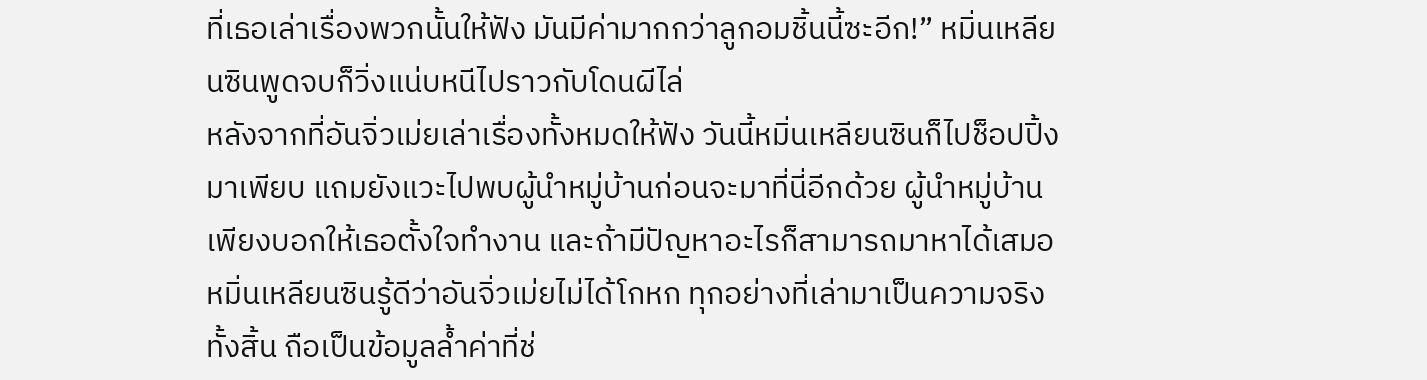ที่เธอเล่าเรื่องพวกนั้นให้ฟัง มันมีค่ามากกว่าลูกอมชิ้นนี้ซะอีก!” หมิ่นเหลียนซินพูดจบก็วิ่งแน่บหนีไปราวกับโดนผีไล่
หลังจากที่อันจิ่วเม่ยเล่าเรื่องทั้งหมดให้ฟัง วันนี้หมิ่นเหลียนซินก็ไปช็อปปิ้งมาเพียบ แถมยังแวะไปพบผู้นำหมู่บ้านก่อนจะมาที่นี่อีกด้วย ผู้นำหมู่บ้านเพียงบอกให้เธอตั้งใจทำงาน และถ้ามีปัญหาอะไรก็สามารถมาหาได้เสมอ
หมิ่นเหลียนซินรู้ดีว่าอันจิ่วเม่ยไม่ได้โกหก ทุกอย่างที่เล่ามาเป็นความจริงทั้งสิ้น ถือเป็นข้อมูลล้ำค่าที่ช่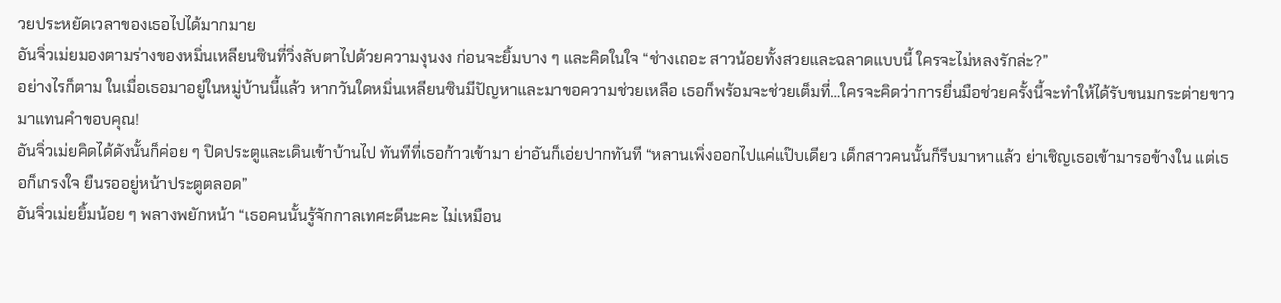วยประหยัดเวลาของเธอไปได้มากมาย
อันจิ่วเม่ยมองตามร่างของหมิ่นเหลียนซินที่วิ่งลับตาไปด้วยความงุนงง ก่อนจะยิ้มบาง ๆ และคิดในใจ “ช่างเถอะ สาวน้อยทั้งสวยและฉลาดแบบนี้ ใครจะไม่หลงรักล่ะ?”
อย่างไรก็ตาม ในเมื่อเธอมาอยู่ในหมู่บ้านนี้แล้ว หากวันใดหมิ่นเหลียนซินมีปัญหาและมาขอความช่วยเหลือ เธอก็พร้อมจะช่วยเต็มที่…ใครจะคิดว่าการยื่นมือช่วยครั้งนี้จะทำให้ได้รับขนมกระต่ายขาวมาแทนคำขอบคุณ!
อันจิ่วเม่ยคิดได้ดังนั้นก็ค่อย ๆ ปิดประตูและเดินเข้าบ้านไป ทันทีที่เธอก้าวเข้ามา ย่าอันก็เอ่ยปากทันที “หลานเพิ่งออกไปแค่แป๊บเดียว เด็กสาวคนนั้นก็รีบมาหาแล้ว ย่าเชิญเธอเข้ามารอข้างใน แต่เธอก็เกรงใจ ยืนรออยู่หน้าประตูตลอด”
อันจิ่วเม่ยยิ้มน้อย ๆ พลางพยักหน้า “เธอคนนั้นรู้จักกาลเทศะดีนะคะ ไม่เหมือน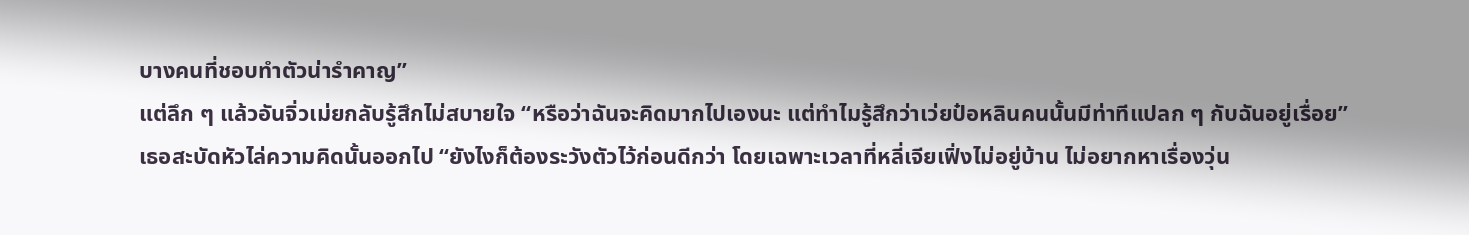บางคนที่ชอบทำตัวน่ารำคาญ”
แต่ลึก ๆ แล้วอันจิ่วเม่ยกลับรู้สึกไม่สบายใจ “หรือว่าฉันจะคิดมากไปเองนะ แต่ทำไมรู้สึกว่าเว่ยป๋อหลินคนนั้นมีท่าทีแปลก ๆ กับฉันอยู่เรื่อย”
เธอสะบัดหัวไล่ความคิดนั้นออกไป “ยังไงก็ต้องระวังตัวไว้ก่อนดีกว่า โดยเฉพาะเวลาที่หลี่เจียเฟิ่งไม่อยู่บ้าน ไม่อยากหาเรื่องวุ่น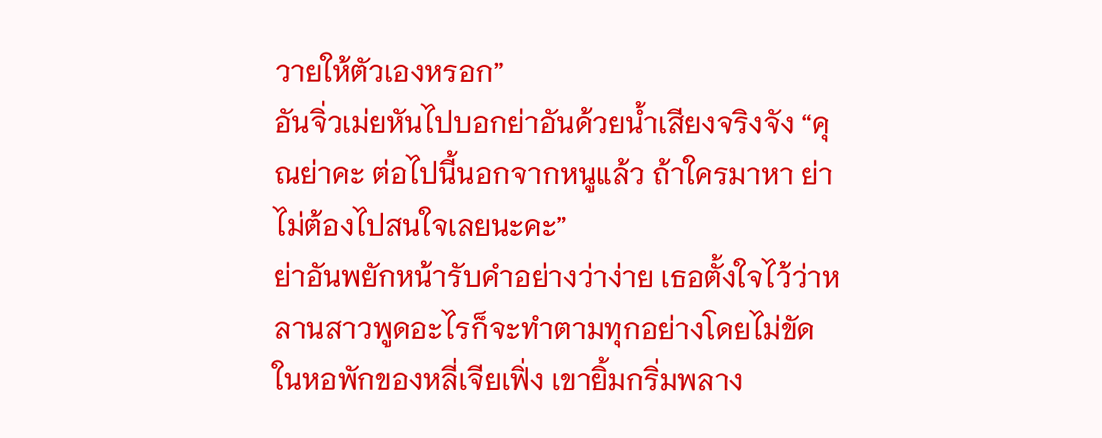วายให้ตัวเองหรอก”
อันจิ่วเม่ยหันไปบอกย่าอันด้วยน้ำเสียงจริงจัง “คุณย่าคะ ต่อไปนี้นอกจากหนูแล้ว ถ้าใครมาหา ย่าไม่ต้องไปสนใจเลยนะคะ”
ย่าอันพยักหน้ารับคำอย่างว่าง่าย เธอตั้งใจไว้ว่าหลานสาวพูดอะไรก็จะทำตามทุกอย่างโดยไม่ขัด
ในหอพักของหลี่เจียเฟิ่ง เขายิ้มกริ่มพลาง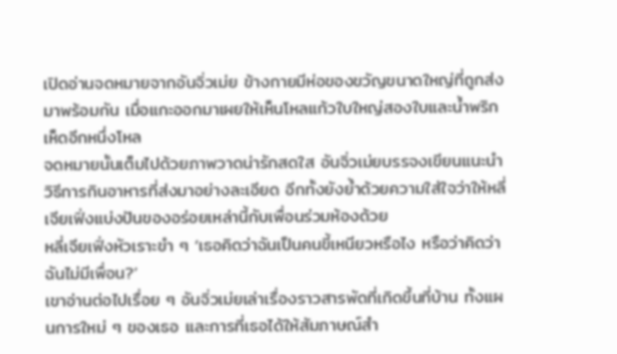เปิดอ่านจดหมายจากอันจิ่วเม่ย ข้างกายมีห่อของขวัญขนาดใหญ่ที่ถูกส่งมาพร้อมกัน เมื่อแกะออกมาเผยให้เห็นโหลแก้วใบใหญ่สองใบและน้ำพริกเห็ดอีกหนึ่งโหล
จดหมายนั้นเต็มไปด้วยภาพวาดน่ารักสดใส อันจิ่วเม่ยบรรจงเขียนแนะนำวิธีการกินอาหารที่ส่งมาอย่างละเอียด อีกทั้งยังย้ำด้วยความใส่ใจว่าให้หลี่เจียเฟิ่งแบ่งปันของอร่อยเหล่านี้กับเพื่อนร่วมห้องด้วย
หลี่เจียเฟิ่งหัวเราะขำ ๆ ‘เธอคิดว่าฉันเป็นคนขี้เหนียวหรือไง หรือว่าคิดว่าฉันไม่มีเพื่อน?’
เขาอ่านต่อไปเรื่อย ๆ อันจิ่วเม่ยเล่าเรื่องราวสารพัดที่เกิดขึ้นที่บ้าน ทั้งแผนการใหม่ ๆ ของเธอ และการที่เธอได้ให้สัมภาษณ์สำ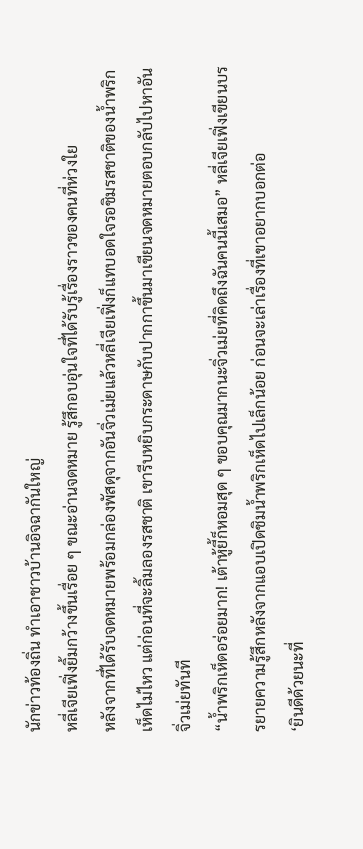นักข่าวท้องถิ่น ทำเอาชาวบ้านอิจฉากันใหญ่
หลี่เจียเฟิ่งยิ้มกว้างขึ้นเรื่อย ๆ ขณะอ่านจดหมาย รู้สึกอบอุ่นใจที่ได้รับรู้เรื่องราวของคนที่ห่วงใย
หลังจากที่ได้รับจดหมายพร้อมกล่องพัสดุจากอันจิ่วเม่ยแล้วหลี่เจียเฟิ่งก็แทบอดใจรอชิมรสชาติของน้ำพริกเห็ดไม่ไหว แต่ก่อนที่จะลิ้มลองรสชาติ เขารีบหยิบกระดาษกับปากกาขึ้นมาเขียนจดหมายตอบกลับไปหาอันจิ่วเม่ยทันที
“น้ำพริกเห็ดอร่อยมาก! เต้าหู้ยี้ก็หอมสุด ๆ ขอบคุณมากนะจิ่วเม่ยที่คิดถึงฉันคนนี้เสมอ” หลี่เจียเฟิ่งเขียนบรรยายความรู้สึกหลังจากแอบเปิดชิมน้ำพริกเห็ดไปเล็กน้อย ก่อนจะเล่าเรื่องที่เขาอยากบอกต่อ
‘ยินดีด้วยนะที่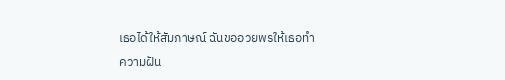เธอได้ให้สัมภาษณ์ ฉันขออวยพรให้เธอทำความฝัน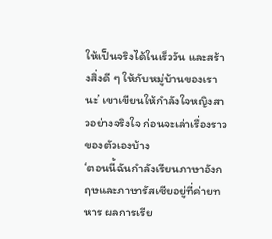ให้เป็นจริงได้ในเร็ววัน และสร้างสิ่งดี ๆ ให้กับหมู่บ้านของเรานะ’ เขาเขียนให้กำลังใจหญิงสาวอย่างจริงใจ ก่อนจะเล่าเรื่องราวของตัวเองบ้าง
‘ตอนนี้ฉันกำลังเรียนภาษาอังกฤษและภาษารัสเซียอยู่ที่ค่ายทหาร ผลการเรีย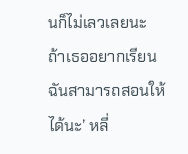นก็ไม่เลวเลยนะ ถ้าเธออยากเรียน ฉันสามารถสอนให้ได้นะ’ หลี่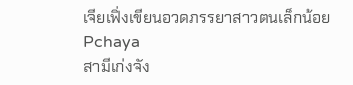เจียเฟิ่งเขียนอวดภรรยาสาวตนเล็กน้อย
Pchaya
สามีเก่งจัง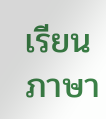เรียนภาษา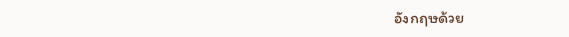อังกฤษด้วย